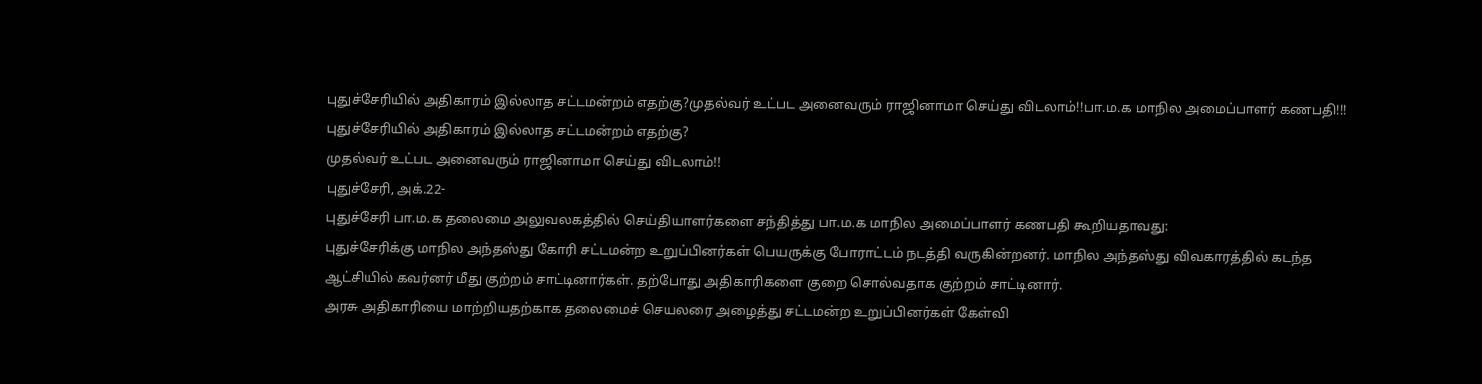புதுச்சேரியில் அதிகாரம் இல்லாத சட்டமன்றம் எதற்கு?முதல்வர் உட்பட அனைவரும் ராஜினாமா செய்து விடலாம்!!பா.ம.க மாநில அமைப்பாளர் கணபதி!!!
புதுச்சேரியில் அதிகாரம் இல்லாத சட்டமன்றம் எதற்கு?
முதல்வர் உட்பட அனைவரும் ராஜினாமா செய்து விடலாம்!!
புதுச்சேரி, அக்.22-
புதுச்சேரி பா.ம.க தலைமை அலுவலகத்தில் செய்தியாளர்களை சந்தித்து பா.ம.க மாநில அமைப்பாளர் கணபதி கூறியதாவது:
புதுச்சேரிக்கு மாநில அந்தஸ்து கோரி சட்டமன்ற உறுப்பினர்கள் பெயருக்கு போராட்டம் நடத்தி வருகின்றனர். மாநில அந்தஸ்து விவகாரத்தில் கடந்த ஆட்சியில் கவர்னர் மீது குற்றம் சாட்டினார்கள். தற்போது அதிகாரிகளை குறை சொல்வதாக குற்றம் சாட்டினார்.
அரசு அதிகாரியை மாற்றியதற்காக தலைமைச் செயலரை அழைத்து சட்டமன்ற உறுப்பினர்கள் கேள்வி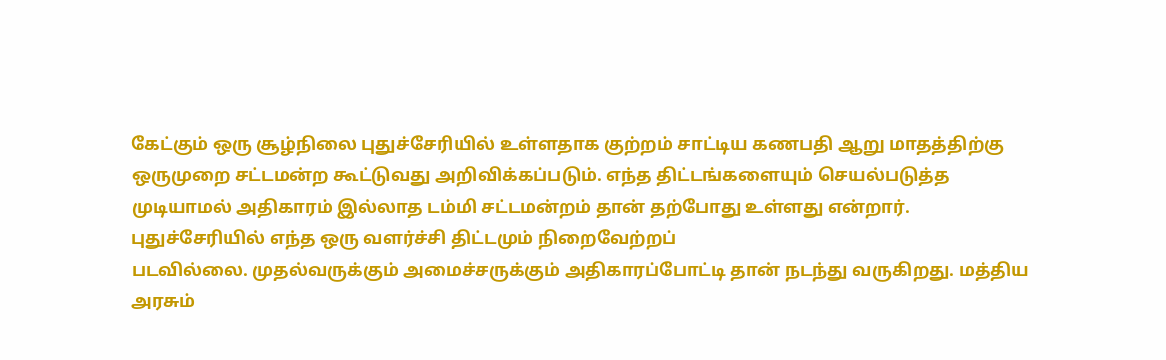கேட்கும் ஒரு சூழ்நிலை புதுச்சேரியில் உள்ளதாக குற்றம் சாட்டிய கணபதி ஆறு மாதத்திற்கு ஒருமுறை சட்டமன்ற கூட்டுவது அறிவிக்கப்படும். எந்த திட்டங்களையும் செயல்படுத்த முடியாமல் அதிகாரம் இல்லாத டம்மி சட்டமன்றம் தான் தற்போது உள்ளது என்றார்.
புதுச்சேரியில் எந்த ஒரு வளர்ச்சி திட்டமும் நிறைவேற்றப்
படவில்லை. முதல்வருக்கும் அமைச்சருக்கும் அதிகாரப்போட்டி தான் நடந்து வருகிறது. மத்திய அரசும்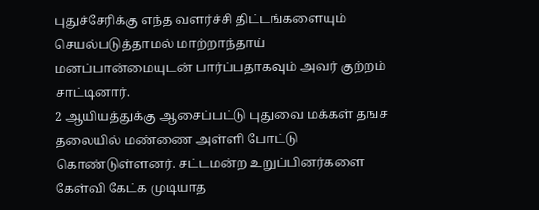புதுச்சேரிக்கு எந்த வளர்ச்சி திட்டங்களையும் செயல்படுத்தாமல் மாற்றாந்தாய் மனப்பான்மையுடன் பார்ப்பதாகவும் அவர் குற்றம் சாட்டினார்.
2 ஆயியத்துக்கு ஆசைப்பட்டு புதுவை மக்கள் தஙச தலையில் மண்ணை அள்ளி போட்டு கொண்டுள்ளனர். சட்டமன்ற உறுப்பினர்களை கேள்வி கேட்க முடியாத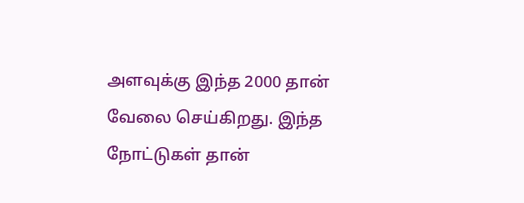அளவுக்கு இந்த 2000 தான் வேலை செய்கிறது. இந்த நோட்டுகள் தான்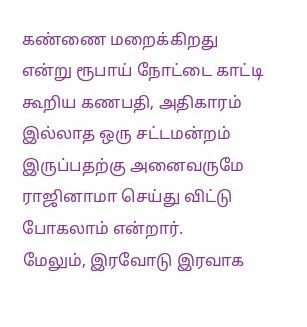கண்ணை மறைக்கிறது என்று ரூபாய் நோட்டை காட்டி கூறிய கணபதி, அதிகாரம் இல்லாத ஒரு சட்டமன்றம் இருப்பதற்கு அனைவருமே ராஜினாமா செய்து விட்டு போகலாம் என்றார்.
மேலும், இரவோடு இரவாக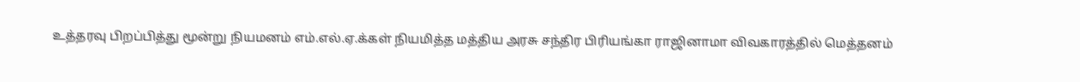உத்தரவு பிறப்பித்து மூன்று நியமனம் எம்.எல்.ஏ.க்கள் நியமித்த மத்திய அரசு சந்திர பிரியங்கா ராஜினாமா விவகாரத்தில் மெத்தனம்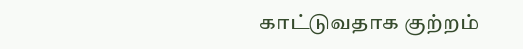காட்டுவதாக குற்றம்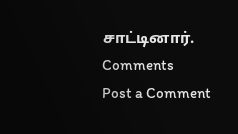சாட்டினார்.
Comments
Post a Comment